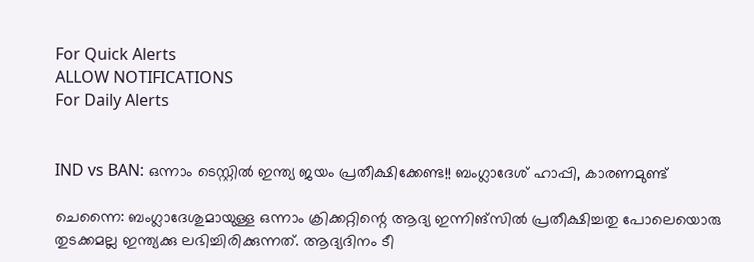For Quick Alerts
ALLOW NOTIFICATIONS
For Daily Alerts


IND vs BAN: ഒന്നാം ടെസ്റ്റില്‍ ഇന്ത്യ ജയം പ്രതീക്ഷിക്കേണ്ട!! ബംഗ്ലാദേശ് ഹാപ്പി, കാരണമുണ്ട്

ചെന്നൈ: ബംഗ്ലാദേശുമായുള്ള ഒന്നാം ക്രിക്കറ്റിന്റെ ആദ്യ ഇന്നിങ്‌സില്‍ പ്രതീക്ഷിച്ചതു പോലെയൊരു തുടക്കമല്ല ഇന്ത്യക്കു ലഭിച്ചിരിക്കുന്നത്. ആദ്യദിനം ടീ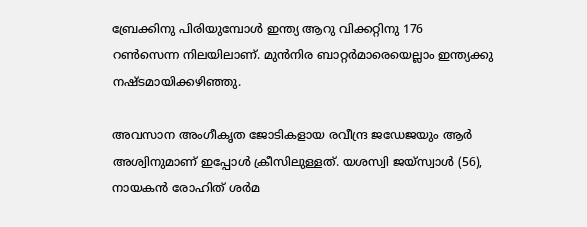ബ്രേക്കിനു പിരിയുമ്പോള്‍ ഇന്ത്യ ആറു വിക്കറ്റിനു 176 റണ്‍സെന്ന നിലയിലാണ്. മുന്‍നിര ബാറ്റര്‍മാരെയെല്ലാം ഇന്ത്യക്കു നഷ്ടമായിക്കഴിഞ്ഞു.

അവസാന അംഗീകൃത ജോടികളായ രവീന്ദ്ര ജഡേജയും ആര്‍ അശ്വിനുമാണ് ഇപ്പോള്‍ ക്രീസിലുള്ളത്. യശസ്വി ജയ്‌സ്വാള്‍ (56), നായകന്‍ രോഹിത് ശര്‍മ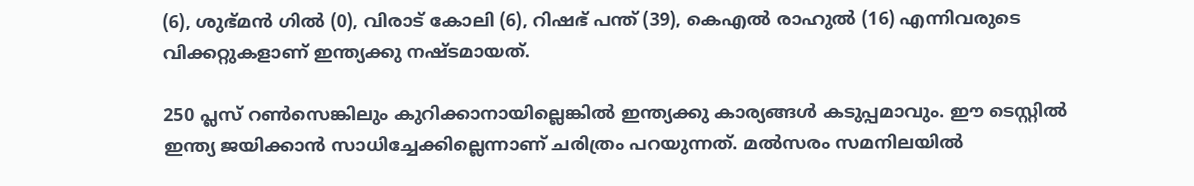(6), ശുഭ്മന്‍ ഗില്‍ (0), വിരാട് കോലി (6), റിഷഭ് പന്ത് (39), കെഎല്‍ രാഹുല്‍ (16) എന്നിവരുടെ വിക്കറ്റുകളാണ് ഇന്ത്യക്കു നഷ്ടമായത്.

250 പ്ലസ് റണ്‍സെങ്കിലും കുറിക്കാനായില്ലെങ്കില്‍ ഇന്ത്യക്കു കാര്യങ്ങള്‍ കടുപ്പമാവും. ഈ ടെസ്റ്റില്‍ ഇന്ത്യ ജയിക്കാന്‍ സാധിച്ചേക്കില്ലെന്നാണ് ചരിത്രം പറയുന്നത്. മല്‍സരം സമനിലയില്‍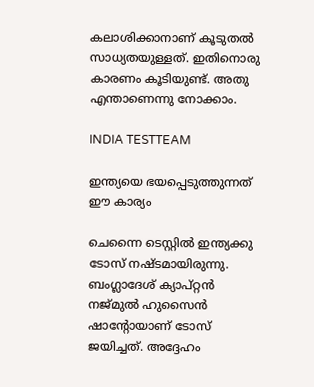കലാശിക്കാനാണ് കൂടുതല്‍ സാധ്യതയുള്ളത്. ഇതിനൊരു കാരണം കൂടിയുണ്ട്. അതു എന്താണെന്നു നോക്കാം.

INDIA TESTTEAM

ഇന്ത്യയെ ഭയപ്പെടുത്തുന്നത് ഈ കാര്യം

ചെന്നൈ ടെസ്റ്റില്‍ ഇന്ത്യക്കു ടോസ് നഷ്ടമായിരുന്നു. ബംഗ്ലാദേശ് ക്യാപ്റ്റന്‍ നജ്മുല്‍ ഹുസൈന്‍ ഷാന്‍റോയാണ് ടോസ് ജയിച്ചത്. അദ്ദേഹം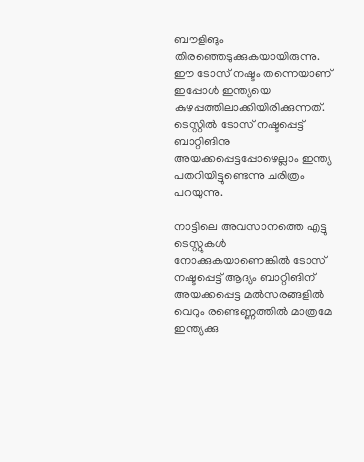ബൗളിങും തിരഞ്ഞെടുക്കുകയായിരുന്നു. ഈ ടോസ് നഷ്ടം തന്നെയാണ് ഇപ്പോള്‍ ഇന്ത്യയെ കുഴപ്പത്തിലാക്കിയിരിക്കുന്നത്. ടെസ്റ്റില്‍ ടോസ് നഷ്ടപ്പെട്ട് ബാറ്റിങിനു അയക്കപ്പെട്ടപ്പോഴെല്ലാം ഇന്ത്യ പതറിയിട്ടുണ്ടെന്നു ചരിത്രം പറയുന്നു.

നാട്ടിലെ അവസാനത്തെ എട്ടു ടെസ്റ്റുകള്‍ നോക്കുകയാണെങ്കില്‍ ടോസ് നഷ്ടപ്പെട്ട് ആദ്യം ബാറ്റിങിന് അയക്കപ്പെട്ട മല്‍സരങ്ങളില്‍ വെറും രണ്ടെണ്ണത്തില്‍ മാത്രമേ ഇന്ത്യക്കു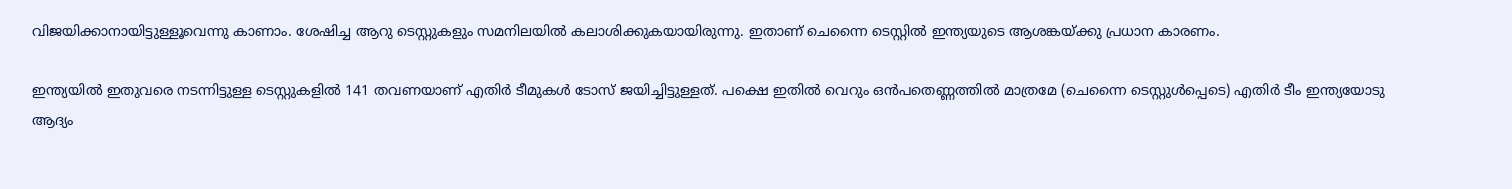വിജയിക്കാനായിട്ടുള്ളൂവെന്നു കാണാം. ശേഷിച്ച ആറു ടെസ്റ്റുകളും സമനിലയില്‍ കലാശിക്കുകയായിരുന്നു. ഇതാണ് ചെന്നൈ ടെസ്റ്റില്‍ ഇന്ത്യയുടെ ആശങ്കയ്ക്കു പ്രധാന കാരണം.

ഇന്ത്യയില്‍ ഇതുവരെ നടന്നിട്ടുള്ള ടെസ്റ്റുകളില്‍ 141 തവണയാണ് എതിര്‍ ടീമുകള്‍ ടോസ് ജയിച്ചിട്ടുള്ളത്. പക്ഷെ ഇതില്‍ വെറും ഒന്‍പതെണ്ണത്തില്‍ മാത്രമേ (ചെന്നൈ ടെസ്റ്റുള്‍പ്പെടെ) എതിര്‍ ടീം ഇന്ത്യയോടു ആദ്യം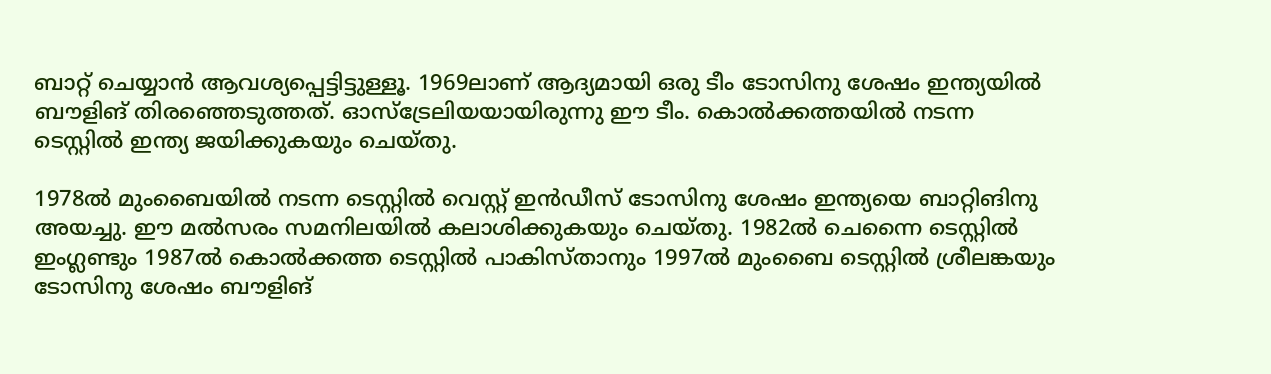ബാറ്റ് ചെയ്യാന്‍ ആവശ്യപ്പെട്ടിട്ടുള്ളൂ. 1969ലാണ് ആദ്യമായി ഒരു ടീം ടോസിനു ശേഷം ഇന്ത്യയില്‍ ബൗളിങ് തിരഞ്ഞെടുത്തത്. ഓസ്‌ട്രേലിയയായിരുന്നു ഈ ടീം. കൊല്‍ക്കത്തയില്‍ നടന്ന ടെസ്റ്റില്‍ ഇന്ത്യ ജയിക്കുകയും ചെയ്തു.

1978ല്‍ മുംബൈയില്‍ നടന്ന ടെസ്റ്റില്‍ വെസ്റ്റ് ഇന്‍ഡീസ് ടോസിനു ശേഷം ഇന്ത്യയെ ബാറ്റിങിനു അയച്ചു. ഈ മല്‍സരം സമനിലയില്‍ കലാശിക്കുകയും ചെയ്തു. 1982ല്‍ ചെന്നൈ ടെസ്റ്റില്‍ ഇംഗ്ലണ്ടും 1987ല്‍ കൊല്‍ക്കത്ത ടെസ്റ്റില്‍ പാകിസ്താനും 1997ല്‍ മുംബൈ ടെസ്റ്റില്‍ ശ്രീലങ്കയും ടോസിനു ശേഷം ബൗളിങ്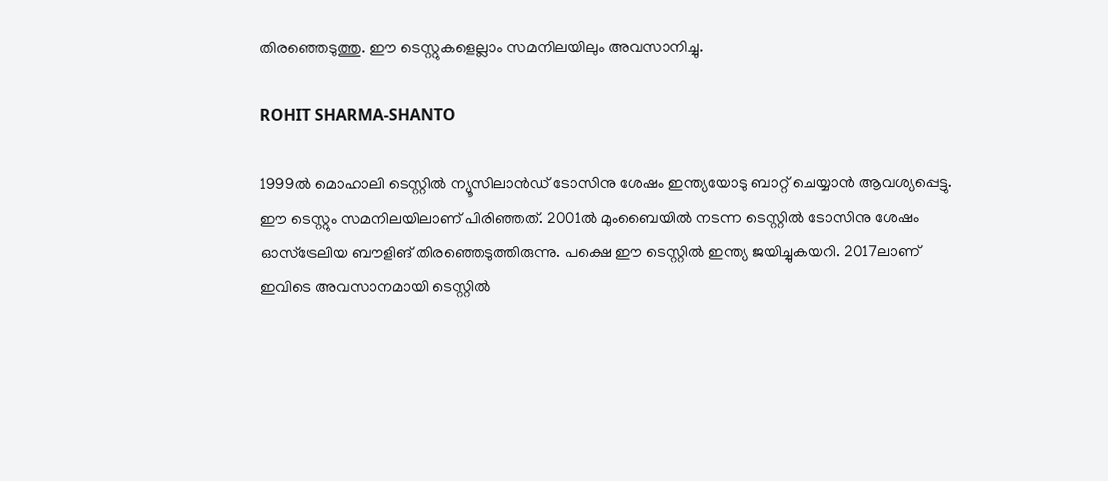തിരഞ്ഞെടുത്തു. ഈ ടെസ്റ്റുകളെല്ലാം സമനിലയിലും അവസാനിച്ചു.

ROHIT SHARMA-SHANTO

1999ല്‍ മൊഹാലി ടെസ്റ്റില്‍ ന്യൂസിലാന്‍ഡ് ടോസിനു ശേഷം ഇന്ത്യയോടു ബാറ്റ് ചെയ്യാന്‍ ആവശ്യപ്പെട്ടു. ഈ ടെസ്റ്റും സമനിലയിലാണ് പിരിഞ്ഞത്. 2001ല്‍ മുംബൈയില്‍ നടന്ന ടെസ്റ്റില്‍ ടോസിനു ശേഷം ഓസ്‌ട്രേലിയ ബൗളിങ് തിരഞ്ഞെടുത്തിരുന്നു. പക്ഷെ ഈ ടെസ്റ്റില്‍ ഇന്ത്യ ജയിച്ചുകയറി. 2017ലാണ് ഇവിടെ അവസാനമായി ടെസ്റ്റില്‍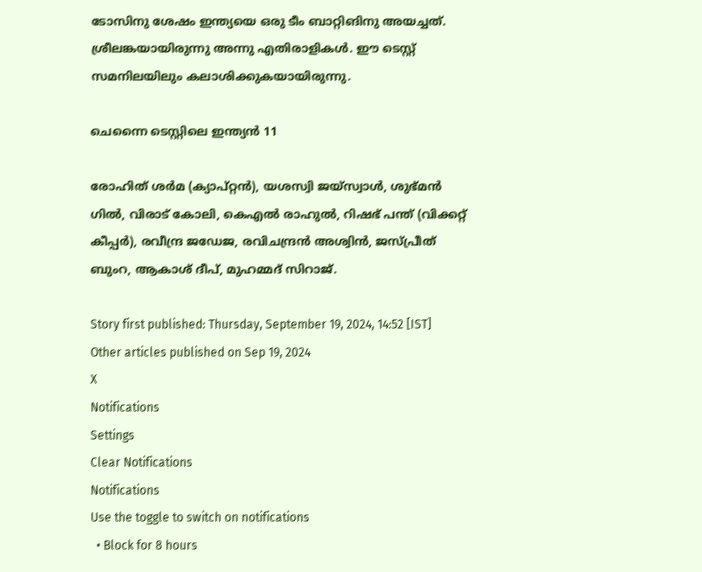ടോസിനു ശേഷം ഇന്ത്യയെ ഒരു ടീം ബാറ്റിങിനു അയച്ചത്. ശ്രീലങ്കയായിരുന്നു അന്നു എതിരാളികള്‍. ഈ ടെസ്റ്റ് സമനിലയിലും കലാശിക്കുകയായിരുന്നു.

ചെന്നൈ ടെസ്റ്റിലെ ഇന്ത്യന്‍ 11

രോഹിത് ശര്‍മ (ക്യാപ്റ്റന്‍), യശസ്വി ജയ്സ്വാള്‍, ശുഭ്മന്‍ ഗില്‍, വിരാട് കോലി, കെഎല്‍ രാഹുല്‍, റിഷഭ് പന്ത് (വിക്കറ്റ് കീപ്പര്‍), രവീന്ദ്ര ജഡേജ, രവിചന്ദ്രന്‍ അശ്വിന്‍, ജസ്പ്രീത് ബുംറ, ആകാശ് ദീപ്, മുഹമ്മദ് സിറാജ്.

Story first published: Thursday, September 19, 2024, 14:52 [IST]
Other articles published on Sep 19, 2024
X
Notifications
Settings
Clear Notifications
Notifications
Use the toggle to switch on notifications
  • Block for 8 hours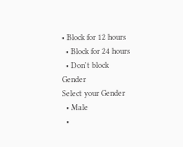• Block for 12 hours
  • Block for 24 hours
  • Don't block
Gender
Select your Gender
  • Male
  •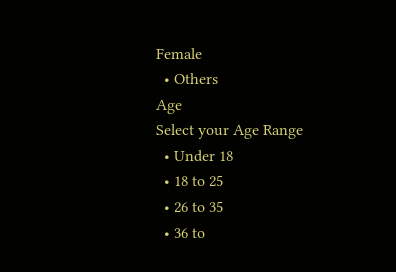Female
  • Others
Age
Select your Age Range
  • Under 18
  • 18 to 25
  • 26 to 35
  • 36 to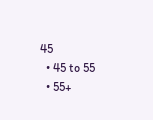45
  • 45 to 55
  • 55+